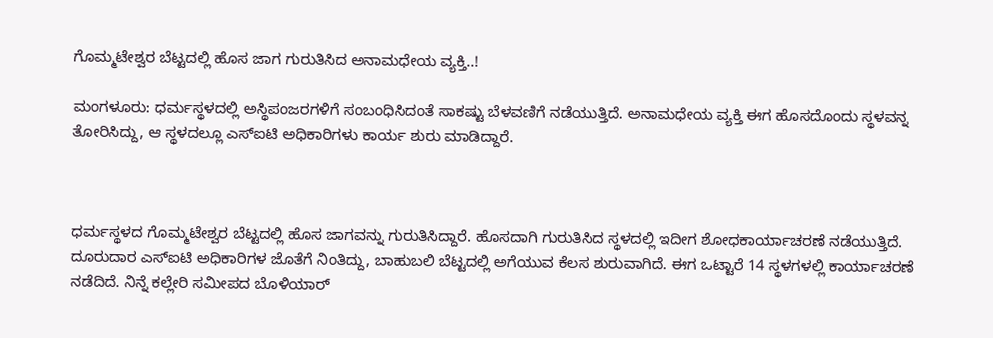ಗೊಮ್ಮಟೇಶ್ವರ ಬೆಟ್ಟದಲ್ಲಿ ಹೊಸ ಜಾಗ ಗುರುತಿಸಿದ ಅನಾಮಧೇಯ ವ್ಯಕ್ತಿ..!

ಮಂಗಳೂರು: ಧರ್ಮಸ್ಥಳದಲ್ಲಿ ಅಸ್ಥಿಪಂಜರಗಳಿಗೆ ಸಂಬಂಧಿಸಿದಂತೆ ಸಾಕಷ್ಟು ಬೆಳವಣಿಗೆ ನಡೆಯುತ್ತಿದೆ. ಅನಾಮಧೇಯ ವ್ಯಕ್ತಿ ಈಗ ಹೊಸದೊಂದು ಸ್ಥಳವನ್ನ ತೋರಿಸಿದ್ದು, ಆ ಸ್ಥಳದಲ್ಲೂ ಎಸ್ಐಟಿ ಅಧಿಕಾರಿಗಳು ಕಾರ್ಯ ಶುರು ಮಾಡಿದ್ದಾರೆ.



ಧರ್ಮಸ್ಥಳದ ಗೊಮ್ಮಟೇಶ್ವರ ಬೆಟ್ಟದಲ್ಲಿ ಹೊಸ ಜಾಗವನ್ನು ಗುರುತಿಸಿದ್ದಾರೆ. ಹೊಸದಾಗಿ ಗುರುತಿಸಿದ ಸ್ಥಳದಲ್ಲಿ ಇದೀಗ ಶೋಧಕಾರ್ಯಾಚರಣೆ ನಡೆಯುತ್ತಿದೆ. ದೂರುದಾರ ಎಸ್ಐಟಿ ಅಧಿಕಾರಿಗಳ ಜೊತೆಗೆ ನಿಂತಿದ್ದು, ಬಾಹುಬಲಿ ಬೆಟ್ಟದಲ್ಲಿ ಅಗೆಯುವ ಕೆಲಸ ಶುರುವಾಗಿದೆ. ಈಗ ಒಟ್ಟಾರೆ 14 ಸ್ಥಳಗಳಲ್ಲಿ ಕಾರ್ಯಾಚರಣೆ ನಡೆದಿದೆ. ನಿನ್ನೆ ಕಲ್ಲೇರಿ ಸಮೀಪದ ಬೊಳಿಯಾರ್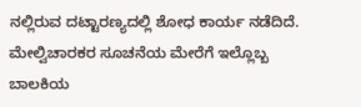ನಲ್ಲಿರುವ ದಟ್ಟಾರಣ್ಯದಲ್ಲಿ ಶೋಧ ಕಾರ್ಯ ನಡೆದಿದೆ. ಮೇಲ್ವಿಚಾರಕರ ಸೂಚನೆಯ ಮೇರೆಗೆ ಇಲ್ಲೊಬ್ಬ ಬಾಲಕಿಯ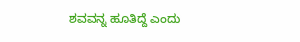ಶವವನ್ನ ಹೂತಿದ್ದೆ ಎಂದು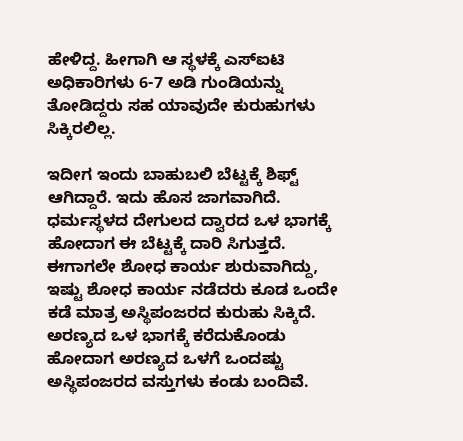ಹೇಳಿದ್ದ. ಹೀಗಾಗಿ ಆ ಸ್ಥಳಕ್ಕೆ ಎಸ್ಐಟಿ ಅಧಿಕಾರಿಗಳು 6-7 ಅಡಿ ಗುಂಡಿಯನ್ನು ತೋಡಿದ್ದರು ಸಹ ಯಾವುದೇ ಕುರುಹುಗಳು ಸಿಕ್ಕಿರಲಿಲ್ಲ.

ಇದೀಗ ಇಂದು ಬಾಹುಬಲಿ ಬೆಟ್ಟಕ್ಕೆ ಶಿಫ್ಟ್ ಆಗಿದ್ದಾರೆ. ಇದು ಹೊಸ ಜಾಗವಾಗಿದೆ. ಧರ್ಮಸ್ಥಳದ ದೇಗುಲದ ದ್ವಾರದ ಒಳ ಭಾಗಕ್ಕೆ ಹೋದಾಗ ಈ ಬೆಟ್ಟಕ್ಕೆ ದಾರಿ ಸಿಗುತ್ತದೆ. ಈಗಾಗಲೇ ಶೋಧ ಕಾರ್ಯ ಶುರುವಾಗಿದ್ದು, ಇಷ್ಟು ಶೋಧ ಕಾರ್ಯ ನಡೆದರು ಕೂಡ ಒಂದೇ ಕಡೆ ಮಾತ್ರ ಅಸ್ಥಿಪಂಜರದ ಕುರುಹು ಸಿಕ್ಕಿದೆ. ಅರಣ್ಯದ ಒಳ ಭಾಗಕ್ಕೆ ಕರೆದುಕೊಂಡು ಹೋದಾಗ ಅರಣ್ಯದ ಒಳಗೆ ಒಂದಷ್ಟು ಅಸ್ಥಿಪಂಜರದ ವಸ್ತುಗಳು ಕಂಡು ಬಂದಿವೆ.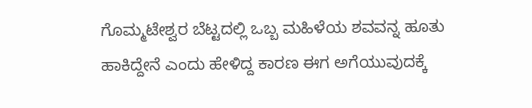ಗೊಮ್ಮಟೇಶ್ವರ ಬೆಟ್ಟದಲ್ಲಿ ಒಬ್ಬ ಮಹಿಳೆಯ ಶವವನ್ನ ಹೂತು ಹಾಕಿದ್ದೇನೆ ಎಂದು ಹೇಳಿದ್ದ ಕಾರಣ ಈಗ ಅಗೆಯುವುದಕ್ಕೆ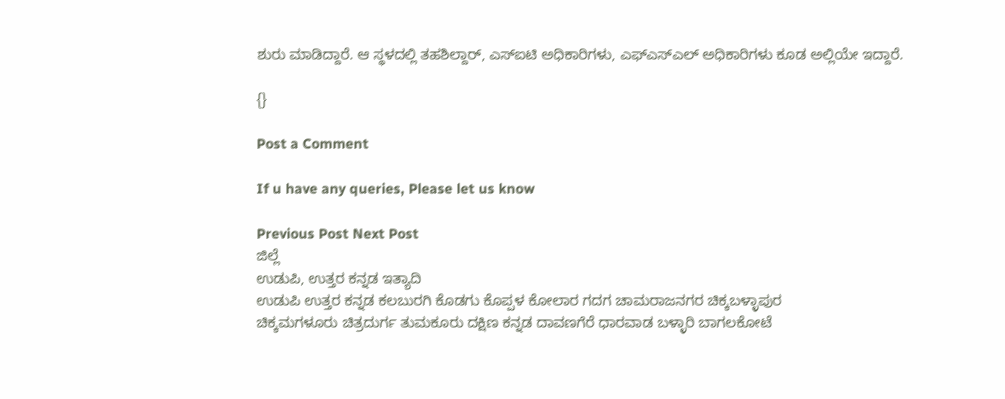ಶುರು ಮಾಡಿದ್ದಾರೆ. ಆ ಸ್ಥಳದಲ್ಲಿ ತಹಶಿಲ್ದಾರ್, ಎಸ್ಐಟಿ ಅಧಿಕಾರಿಗಳು, ಎಫ್ಎಸ್ಎಲ್ ಅಧಿಕಾರಿಗಳು ಕೂಡ ಅಲ್ಲಿಯೇ ಇದ್ದಾರೆ.

{}

Post a Comment

If u have any queries, Please let us know

Previous Post Next Post
ಜಿಲ್ಲೆ
ಉಡುಪಿ, ಉತ್ತರ ಕನ್ನಡ ಇತ್ಯಾದಿ
ಉಡುಪಿ ಉತ್ತರ ಕನ್ನಡ ಕಲಬುರಗಿ ಕೊಡಗು ಕೊಪ್ಪಳ ಕೋಲಾರ ಗದಗ ಚಾಮರಾಜನಗರ ಚಿಕ್ಕಬಳ್ಳಾಪುರ
ಚಿಕ್ಕಮಗಳೂರು ಚಿತ್ರದುರ್ಗ ತುಮಕೂರು ದಕ್ಷಿಣ ಕನ್ನಡ ದಾವಣಗೆರೆ ಧಾರವಾಡ ಬಳ್ಳಾರಿ ಬಾಗಲಕೋಟೆ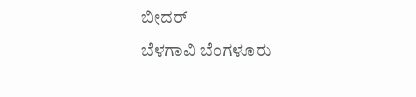ಬೀದರ್
ಬೆಳಗಾವಿ ಬೆಂಗಳೂರು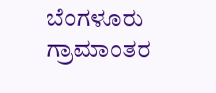ಬೆಂಗಳೂರು ಗ್ರಾಮಾಂತರ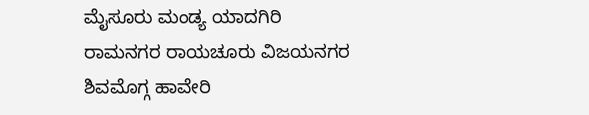ಮೈಸೂರು ಮಂಡ್ಯ ಯಾದಗಿರಿ ರಾಮನಗರ ರಾಯಚೂರು ವಿಜಯನಗರ
ಶಿವಮೊಗ್ಗ ಹಾವೇರಿ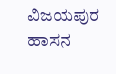ವಿಜಯಪುರ ಹಾಸನ